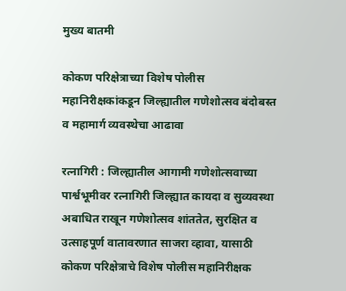मुख्य बातमी

कोकण परिक्षेत्राच्या विशेष पोलीस महानिरीक्षकांकडून जिल्ह्यातील गणेशोत्सव बंदोबस्त व महामार्ग व्यवस्थेचा आढावा

रत्नागिरी : जिल्ह्यातील आगामी गणेशोत्सवाच्या पार्श्वभूमीवर रत्नागिरी जिल्ह्यात कायदा व सुव्यवस्था अबाधित राखून गणेशोत्सव शांततेत, सुरक्षित व उत्साहपूर्ण वातावरणात साजरा व्हावा, यासाठी कोकण परिक्षेत्राचे विशेष पोलीस महानिरीक्षक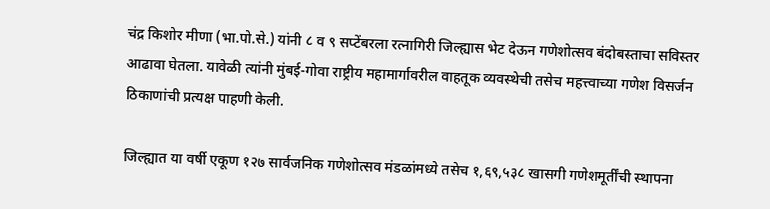चंद्र किशोर मीणा (भा.पो.से.) यांनी ८ व ९ सप्टेंबरला रत्नागिरी जिल्ह्यास भेट देऊन गणेशोत्सव बंदोबस्ताचा सविस्तर आढावा घेतला. यावेळी त्यांनी मुंबई-गोवा राष्ट्रीय महामार्गावरील वाहतूक व्यवस्थेची तसेच महत्त्वाच्या गणेश विसर्जन ठिकाणांची प्रत्यक्ष पाहणी केली.

जिल्ह्यात या वर्षी एकूण १२७ सार्वजनिक गणेशोत्सव मंडळांमध्ये तसेच १,६९,५३८ खासगी गणेशमूर्तींची स्थापना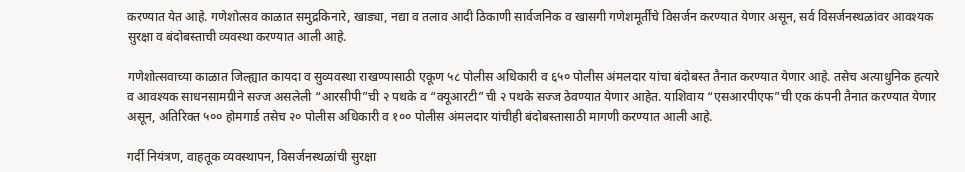करण्यात येत आहे. गणेशोत्सव काळात समुद्रकिनारे, खाड्या, नद्या व तलाव आदी ठिकाणी सार्वजनिक व खासगी गणेशमूर्तींचे विसर्जन करण्यात येणार असून, सर्व विसर्जनस्थळांवर आवश्यक सुरक्षा व बंदोबस्ताची व्यवस्था करण्यात आली आहे.

गणेशोत्सवाच्या काळात जिल्ह्यात कायदा व सुव्यवस्था राखण्यासाठी एकूण ५८ पोलीस अधिकारी व ६५० पोलीस अंमलदार यांचा बंदोबस्त तैनात करण्यात येणार आहे. तसेच अत्याधुनिक हत्यारे व आवश्यक साधनसामग्रीने सज्ज असलेली “आरसीपी”ची २ पथके व “क्यूआरटी”ची २ पथके सज्ज ठेवण्यात येणार आहेत. याशिवाय “एसआरपीएफ”ची एक कंपनी तैनात करण्यात येणार असून, अतिरिक्त ५०० होमगार्ड तसेच २० पोलीस अधिकारी व १०० पोलीस अंमलदार यांचीही बंदोबस्तासाठी मागणी करण्यात आली आहे.

गर्दी नियंत्रण, वाहतूक व्यवस्थापन, विसर्जनस्थळांची सुरक्षा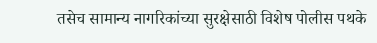तसेच सामान्य नागरिकांच्या सुरक्षेसाठी विशेष पोलीस पथके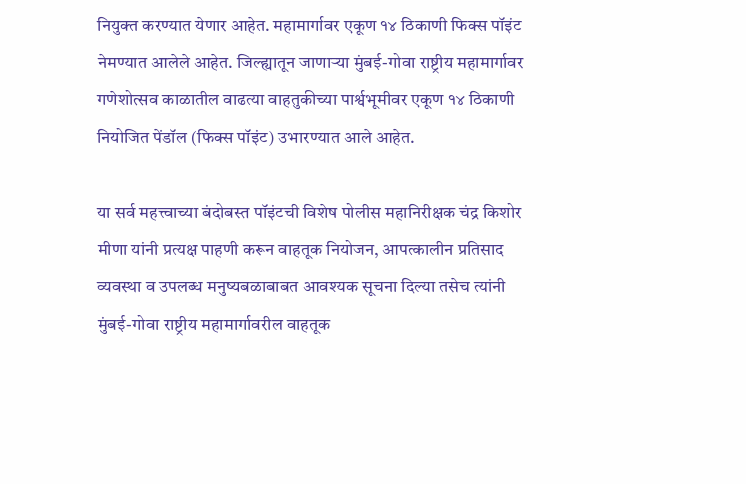नियुक्त करण्यात येणार आहेत. महामार्गावर एकूण १४ ठिकाणी फिक्स पॉइंट नेमण्यात आलेले आहेत. जिल्ह्यातून जाणाऱ्या मुंबई-गोवा राष्ट्रीय महामार्गावर गणेशोत्सव काळातील वाढत्या वाहतुकीच्या पार्श्वभूमीवर एकूण १४ ठिकाणी नियोजित पेंडॉल (फिक्स पॉइंट) उभारण्यात आले आहेत.

या सर्व महत्त्वाच्या बंदोबस्त पॉइंटची विशेष पोलीस महानिरीक्षक चंद्र किशोर मीणा यांनी प्रत्यक्ष पाहणी करून वाहतूक नियोजन, आपत्कालीन प्रतिसाद व्यवस्था व उपलब्ध मनुष्यबळाबाबत आवश्यक सूचना दिल्या तसेच त्यांनी मुंबई-गोवा राष्ट्रीय महामार्गावरील वाहतूक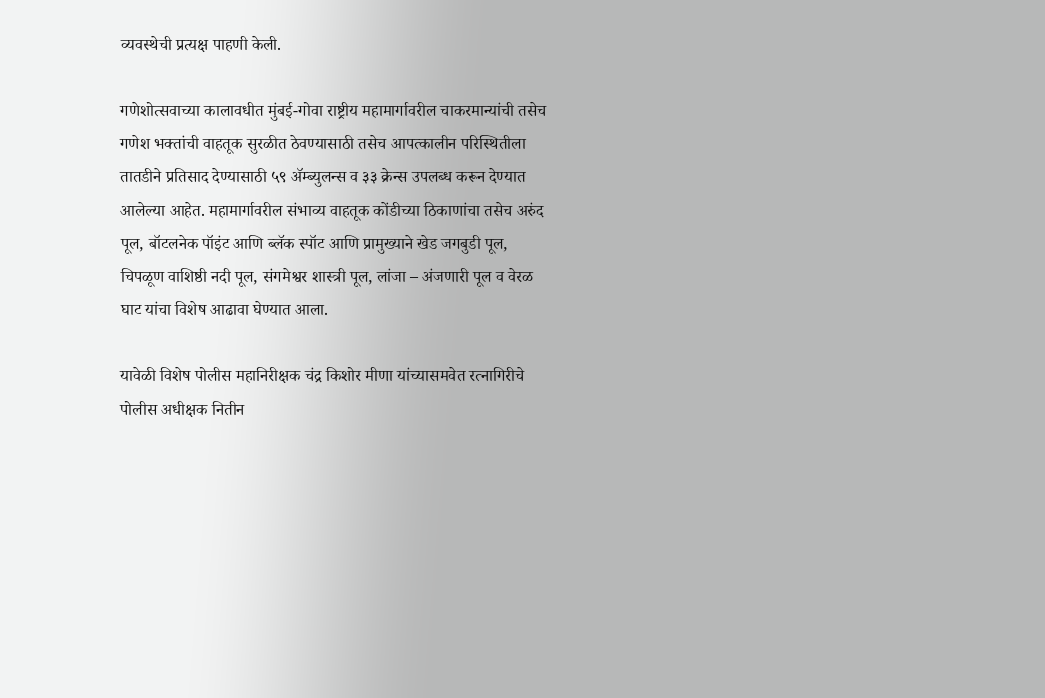व्यवस्थेची प्रत्यक्ष पाहणी केली.

गणेशोत्सवाच्या कालावधीत मुंबई-गोवा राष्ट्रीय महामार्गावरील चाकरमान्यांची तसेच गणेश भक्तांची वाहतूक सुरळीत ठेवण्यासाठी तसेच आपत्कालीन परिस्थितीला तातडीने प्रतिसाद देण्यासाठी ५९ ॲम्ब्युलन्स व ३३ क्रेन्स उपलब्ध करून देण्यात आलेल्या आहेत. महामार्गावरील संभाव्य वाहतूक कोंडीच्या ठिकाणांचा तसेच अरुंद पूल, बॉटलनेक पॉइंट आणि ब्लॅक स्पॉट आणि प्रामुख्याने खेड जगबुडी पूल, चिपळूण वाशिष्ठी नदी पूल, संगमेश्वर शास्त्री पूल, लांजा – अंजणारी पूल व वेरळ घाट यांचा विशेष आढावा घेण्यात आला.

यावेळी विशेष पोलीस महानिरीक्षक चंद्र किशोर मीणा यांच्यासमवेत रत्नागिरीचे पोलीस अधीक्षक नितीन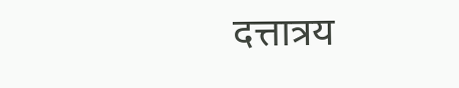दत्तात्रय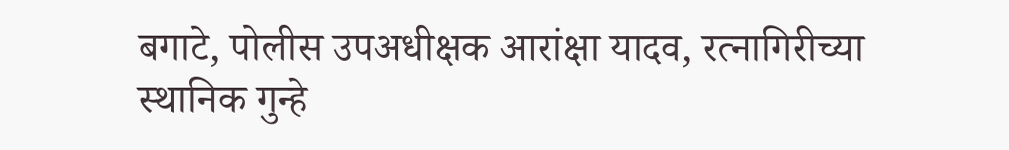बगाटे, पोलीस उपअधीक्षक आरांक्षा यादव, रत्नागिरीच्या स्थानिक गुन्हे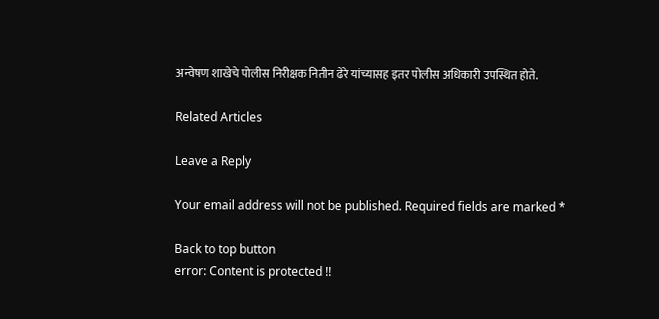अन्वेषण शाखेचे पोलीस निरीक्षक नितीन ढेरे यांच्यासह इतर पोलीस अधिकारी उपस्थित होते.

Related Articles

Leave a Reply

Your email address will not be published. Required fields are marked *

Back to top button
error: Content is protected !!